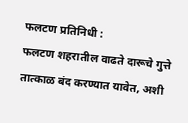फलटण प्रतिनिधी :
फलटण शहरातील वाढते दारूचे गुत्ते तात्काळ बंद करण्यात यावेत, अशी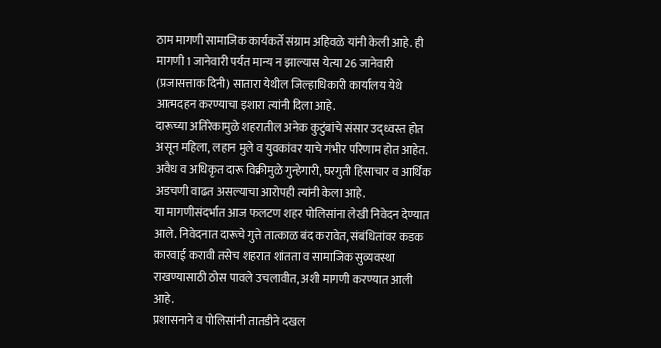ठाम मागणी सामाजिक कार्यकर्ते संग्राम अहिवळे यांनी केली आहे. ही मागणी 1 जानेवारी पर्यंत मान्य न झाल्यास येत्या 26 जानेवारी (प्रजासत्ताक दिनी) सातारा येथील जिल्हाधिकारी कार्यालय येथे आत्मदहन करण्याचा इशारा त्यांनी दिला आहे.
दारूच्या अतिरेकामुळे शहरातील अनेक कुटुंबांचे संसार उद्ध्वस्त होत असून महिला, लहान मुले व युवकांवर याचे गंभीर परिणाम होत आहेत. अवैध व अधिकृत दारू विक्रीमुळे गुन्हेगारी, घरगुती हिंसाचार व आर्थिक अडचणी वाढत असल्याचा आरोपही त्यांनी केला आहे.
या मागणीसंदर्भात आज फलटण शहर पोलिसांना लेखी निवेदन देण्यात आले. निवेदनात दारूचे गुत्ते तात्काळ बंद करावेत, संबंधितांवर कडक कारवाई करावी तसेच शहरात शांतता व सामाजिक सुव्यवस्था राखण्यासाठी ठोस पावले उचलावीत, अशी मागणी करण्यात आली आहे.
प्रशासनाने व पोलिसांनी तातडीने दखल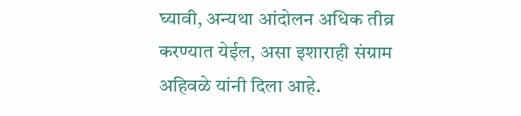घ्यावी, अन्यथा आंदोलन अधिक तीव्र करण्यात येईल, असा इशाराही संग्राम अहिवळे यांनी दिला आहे.